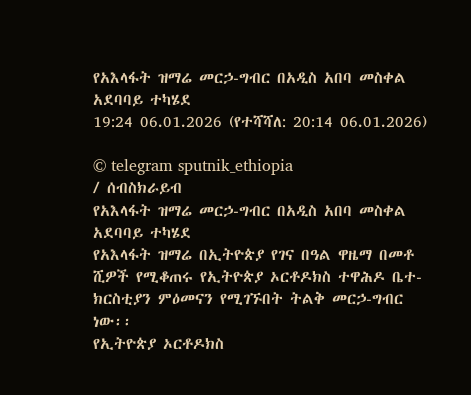የአእላፋት ዝማሬ መርኃ-ግብር በአዲስ አበባ መስቀል አደባባይ ተካሄደ
19:24 06.01.2026 (የተሻሻለ: 20:14 06.01.2026)

© telegram sputnik_ethiopia
/ ሰብስክራይብ
የአእላፋት ዝማሬ መርኃ-ግብር በአዲስ አበባ መስቀል አደባባይ ተካሄደ
የአእላፋት ዝማሬ በኢትዮጵያ የገና በዓል ዋዜማ በመቶ ሺዎች የሚቆጠሩ የኢትዮጵያ ኦርቶዶክስ ተዋሕዶ ቤተ-ክርስቲያን ምዕመናን የሚገኙበት ትልቅ መርኃ-ግብር ነው፡፡
የኢትዮጵያ ኦርቶዶክስ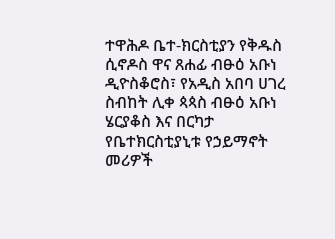ተዋሕዶ ቤተ-ክርስቲያን የቅዱስ ሲኖዶስ ዋና ጸሐፊ ብፁዕ አቡነ ዲዮስቆሮስ፣ የአዲስ አበባ ሀገረ ስብከት ሊቀ ጳጳስ ብፁዕ አቡነ ሄርያቆስ እና በርካታ የቤተክርስቲያኒቱ የኃይማኖት መሪዎች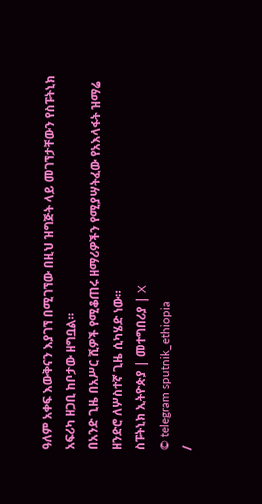ዓለም አቀፍ እውቅናን እያገኘ በሚገኘው በዚህ ዝግጅት ላይ መገኘታቸውን የስፑትኒክ አፍሪካ ዘጋቢ ከቦታው ዘግቧል።
በአንድ ጊዜ በአሥር ሺዎች የሚቆጠሩ ዘማሪዎችን የሚያሣትፈው የአእላፋት ዝማሬ ዘንድሮ ለሦስተኛ ጊዜ ሲካሄድ ነው።
ስፑትኒክ ኢትዮጵያ | መተግበሪያ | X
© telegram sputnik_ethiopia
/